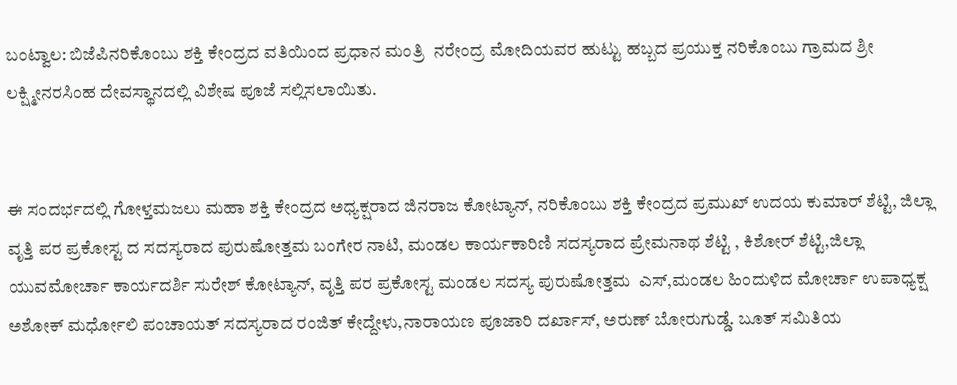ಬಂಟ್ವಾಲ: ಬಿಜೆಪಿನರಿಕೊಂಬು ಶಕ್ತಿ ಕೇಂದ್ರದ ವತಿಯಿಂದ ಪ್ರಧಾನ ಮಂತ್ರಿ  ನರೇಂದ್ರ ಮೋದಿಯವರ ಹುಟ್ಟು ಹಬ್ಬದ ಪ್ರಯುಕ್ತ ನರಿಕೊಂಬು ಗ್ರಾಮದ ಶ್ರೀ ಲಕ್ಷ್ಮೀನರಸಿಂಹ ದೇವಸ್ಥಾನದಲ್ಲಿ ವಿಶೇಷ ಪೂಜೆ ಸಲ್ಲಿಸಲಾಯಿತು.


ಈ ಸಂದರ್ಭದಲ್ಲಿ ಗೋಳ್ತಮಜಲು ಮಹಾ ಶಕ್ತಿ ಕೇಂದ್ರದ ಅಧ್ಯಕ್ಷರಾದ ಜಿನರಾಜ ಕೋಟ್ಯಾನ್, ನರಿಕೊಂಬು ಶಕ್ತಿ ಕೇಂದ್ರದ ಪ್ರಮುಖ್ ಉದಯ ಕುಮಾರ್ ಶೆಟ್ಟಿ, ಜಿಲ್ಲಾ ವೃತ್ತಿ ಪರ ಪ್ರಕೋಸ್ಟ ದ ಸದಸ್ಯರಾದ ಪುರುಷೋತ್ತಮ ಬಂಗೇರ ನಾಟಿ, ಮಂಡಲ ಕಾರ್ಯಕಾರಿಣಿ ಸದಸ್ಯರಾದ ಪ್ರೇಮನಾಥ ಶೆಟ್ಟಿ , ಕಿಶೋರ್ ಶೆಟ್ಟಿ,ಜಿಲ್ಲಾ ಯುವಮೋರ್ಚಾ ಕಾರ್ಯದರ್ಶಿ ಸುರೇಶ್ ಕೋಟ್ಯಾನ್, ವೃತ್ತಿ ಪರ ಪ್ರಕೋಸ್ಟ ಮಂಡಲ ಸದಸ್ಯ ಪುರುಷೋತ್ತಮ  ಎಸ್,ಮಂಡಲ ಹಿಂದುಳಿದ ಮೋರ್ಚಾ ಉಪಾಧ್ಯಕ್ಷ ಅಶೋಕ್ ಮರ್ಧೋಲಿ ಪಂಚಾಯತ್ ಸದಸ್ಯರಾದ ರಂಜಿತ್ ಕೇದ್ದೇಳು,ನಾರಾಯಣ ಪೂಜಾರಿ ದರ್ಖಾಸ್, ಅರುಣ್ ಬೋರುಗುಡ್ಡೆ. ಬೂತ್ ಸಮಿತಿಯ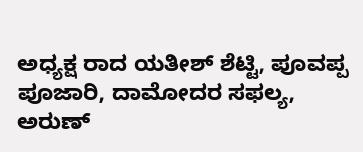ಅಧ್ಯಕ್ಷ ರಾದ ಯತೀಶ್ ಶೆಟ್ಟಿ, ಪೂವಪ್ಪ ಪೂಜಾರಿ, ದಾಮೋದರ ಸಫಲ್ಯ, ಅರುಣ್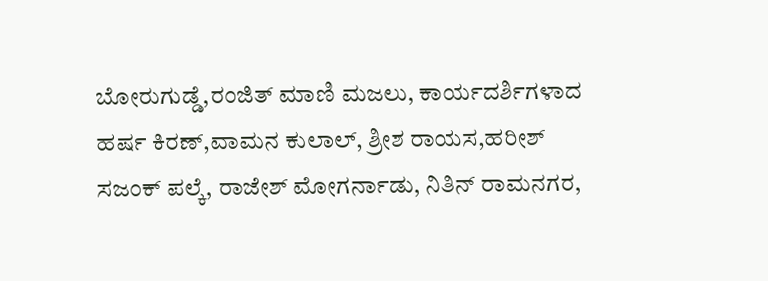ಬೋರುಗುಡ್ಡೆ,ರಂಜಿತ್ ಮಾಣಿ ಮಜಲು, ಕಾರ್ಯದರ್ಶಿಗಳಾದ ಹರ್ಷ ಕಿರಣ್,ವಾಮನ ಕುಲಾಲ್, ಶ್ರೀಶ ರಾಯಸ,ಹರೀಶ್ ಸಜಂಕ್ ಪಲ್ಕೆ, ರಾಜೇಶ್ ಮೋಗರ್ನಾಡು, ನಿತಿನ್ ರಾಮನಗರ,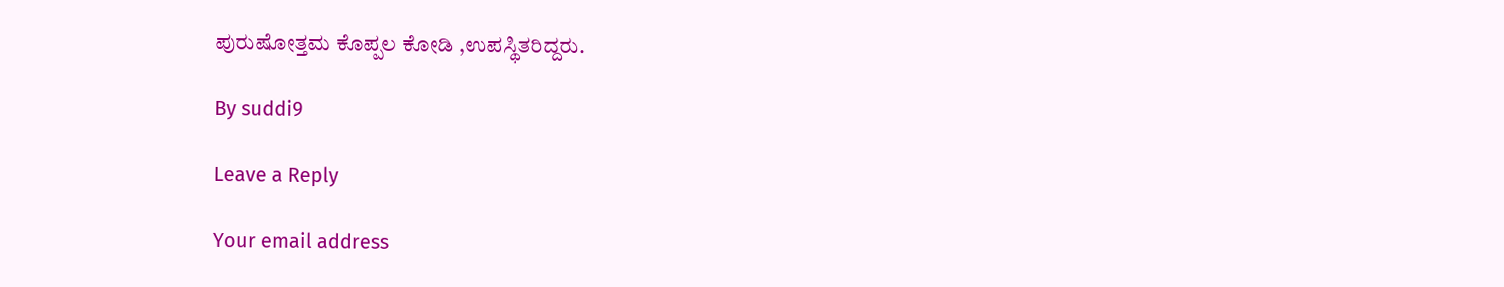ಪುರುಷೋತ್ತಮ ಕೊಪ್ಪಲ ಕೋಡಿ ,ಉಪಸ್ಥಿತರಿದ್ದರು.

By suddi9

Leave a Reply

Your email address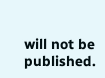will not be published.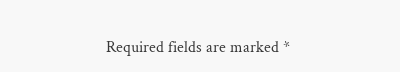Required fields are marked *